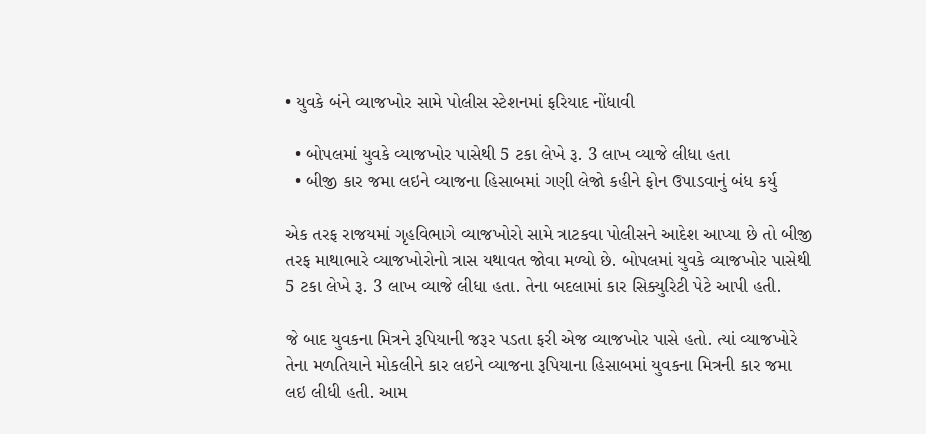• યુવકે બંને વ્યાજખોર સામે પોલીસ સ્ટેશનમાં ફરિયાદ નોંધાવી

  • બોપલમાં યુવકે વ્યાજખોર પાસેથી 5 ટકા લેખે રૂ. 3 લાખ વ્યાજે લીધા હતા
  • બીજી કાર જમા લઇને વ્યાજના હિસાબમાં ગણી લેજો કહીને ફોન ઉપાડવાનું બંધ કર્યુ

એક તરફ રાજયમાં ગૃહવિભાગે વ્યાજખોરો સામે ત્રાટકવા પોલીસને આદેશ આપ્યા છે તો બીજી તરફ માથાભારે વ્યાજખોરોનો ત્રાસ યથાવત જોવા મળ્યો છે. બોપલમાં યુવકે વ્યાજખોર પાસેથી 5 ટકા લેખે રૂ. 3 લાખ વ્યાજે લીધા હતા. તેના બદલામાં કાર સિક્યુરિટી પેટે આપી હતી.

જે બાદ યુવકના મિત્રને રૂપિયાની જરૂર પડતા ફરી એજ વ્યાજખોર પાસે હતો. ત્યાં વ્યાજખોરે તેના મળતિયાને મોકલીને કાર લઇને વ્યાજના રૂપિયાના હિસાબમાં યુવકના મિત્રની કાર જમા લઇ લીધી હતી. આમ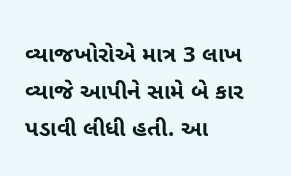વ્યાજખોરોએ માત્ર 3 લાખ વ્યાજે આપીને સામે બે કાર પડાવી લીધી હતી. આ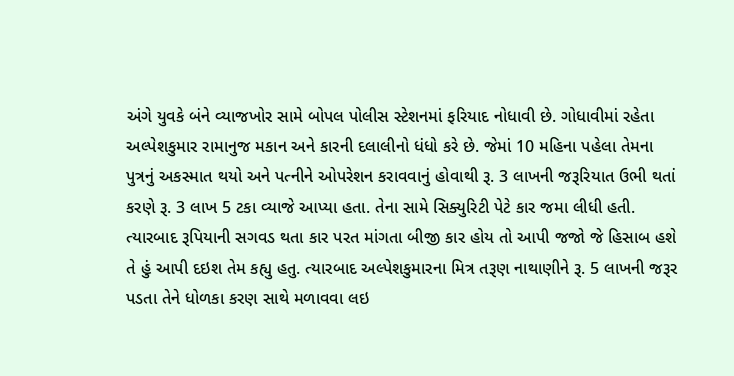અંગે યુવકે બંને વ્યાજખોર સામે બોપલ પોલીસ સ્ટેશનમાં ફરિયાદ નોધાવી છે. ગોધાવીમાં રહેતા અલ્પેશકુમાર રામાનુજ મકાન અને કારની દલાલીનો ધંધો કરે છે. જેમાં 10 મહિના પહેલા તેમના પુત્રનું અકસ્માત થયો અને પત્નીને ઓપરેશન કરાવવાનું હોવાથી રૂ. 3 લાખની જરૂરિયાત ઉભી થતાં કરણે રૂ. 3 લાખ 5 ટકા વ્યાજે આપ્યા હતા. તેના સામે સિક્યુરિટી પેટે કાર જમા લીધી હતી. ત્યારબાદ રૂપિયાની સગવડ થતા કાર પરત માંગતા બીજી કાર હોય તો આપી જજો જે હિસાબ હશે તે હું આપી દઇશ તેમ કહ્યુ હતુ. ત્યારબાદ અલ્પેશકુમારના મિત્ર તરૂણ નાથાણીને રૂ. 5 લાખની જરૂર પડતા તેને ધોળકા કરણ સાથે મળાવવા લઇ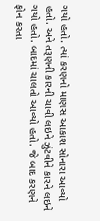ગયો હતો. ત્યાં કરણનો માણસ આકાશ સોનારા આવ્યો હતો. અને તરૂણની કારની ચાવી લઇને ઝુંટવીને કારને લઇને ગયો હતો. બાદમાં ચાલતો આવ્યો હતો. જે બાદ કરણને ફોન કરતા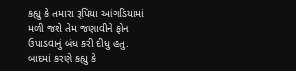કહ્યુ કે તમારા રૂપિયા આંગડિયામાં મળી જશે તેમ જણાવીને ફોન ઉપાડવાનું બંધ કરી દીધુ હતુ. બાદમાં કરણે કહ્યુ કે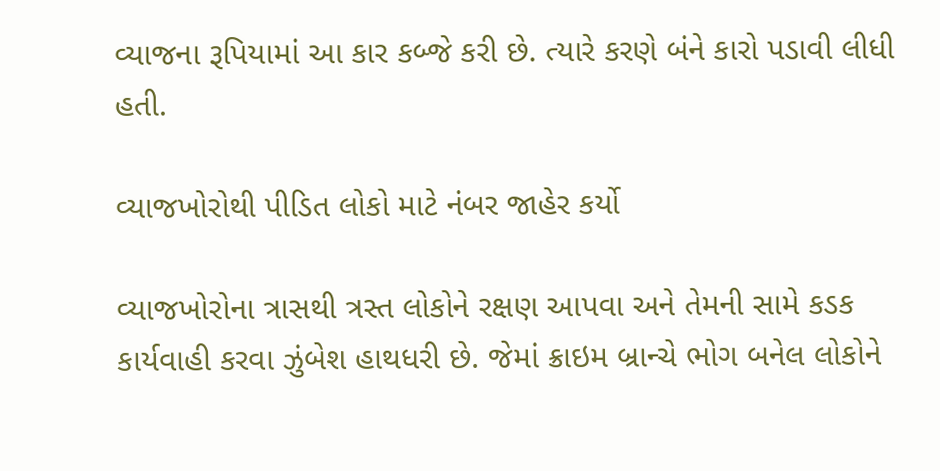વ્યાજના રૂપિયામાં આ કાર કબ્જે કરી છે. ત્યારે કરણે બંને કારો પડાવી લીધી હતી.

વ્યાજખોરોથી પીડિત લોકો માટે નંબર જાહેર કર્યો

વ્યાજખોરોના ત્રાસથી ત્રસ્ત લોકોને રક્ષણ આપવા અને તેમની સામે કડક કાર્યવાહી કરવા ઝુંબેશ હાથધરી છે. જેમાં ક્રાઇમ બ્રાન્ચે ભોગ બનેલ લોકોને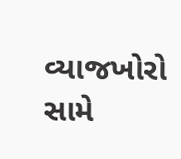વ્યાજખોરો સામે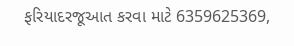ફરિયાદરજૂઆત કરવા માટે 6359625369,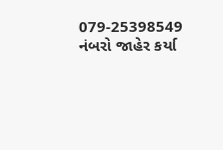079-25398549 નંબરો જાહેર કર્યા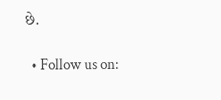છે.

  • Follow us on: